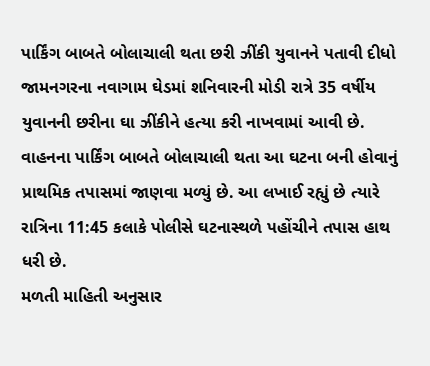પાર્કિંગ બાબતે બોલાચાલી થતા છરી ઝીંકી યુવાનને પતાવી દીધો
જામનગરના નવાગામ ઘેડમાં શનિવારની મોડી રાત્રે 35 વર્ષીય યુવાનની છરીના ઘા ઝીંકીને હત્યા કરી નાખવામાં આવી છે. વાહનના પાર્કિંગ બાબતે બોલાચાલી થતા આ ઘટના બની હોવાનું પ્રાથમિક તપાસમાં જાણવા મળ્યું છે. આ લખાઈ રહ્યું છે ત્યારે રાત્રિના 11:45 કલાકે પોલીસે ઘટનાસ્થળે પહોંચીને તપાસ હાથ ધરી છે.
મળતી માહિતી અનુસાર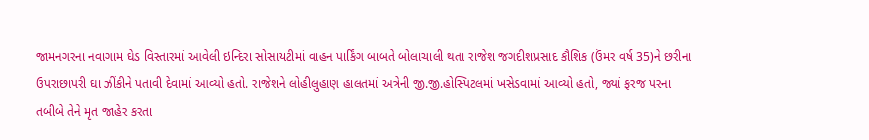જામનગરના નવાગામ ઘેડ વિસ્તારમાં આવેલી ઇન્દિરા સોસાયટીમાં વાહન પાર્કિંગ બાબતે બોલાચાલી થતા રાજેશ જગદીશપ્રસાદ કૌશિક (ઉંમર વર્ષ 35)ને છરીના ઉપરાછાપરી ઘા ઝીંકીને પતાવી દેવામાં આવ્યો હતો. રાજેશને લોહીલુહાણ હાલતમાં અત્રેની જી.જી.હોસ્પિટલમાં ખસેડવામાં આવ્યો હતો, જ્યાં ફરજ પરના તબીબે તેને મૃત જાહેર કરતા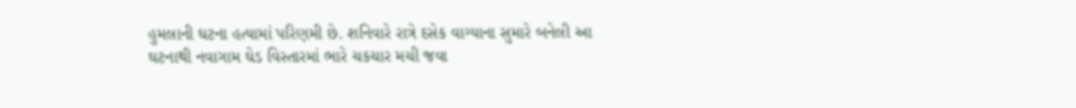હુમલાની ઘટના હત્યામાં પરિણમી છે. શનિવારે રાત્રે દસેક વાગ્યાના સુમારે બનેલી આ ઘટનાથી નવાગામ ઘેડ વિસ્તારમાં ભારે ચકચાર મચી જવા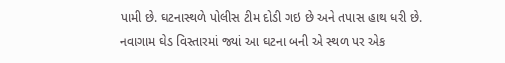પામી છે. ઘટનાસ્થળે પોલીસ ટીમ દોડી ગઇ છે અને તપાસ હાથ ધરી છે.
નવાગામ ઘેડ વિસ્તારમાં જ્યાં આ ઘટના બની એ સ્થળ પર એક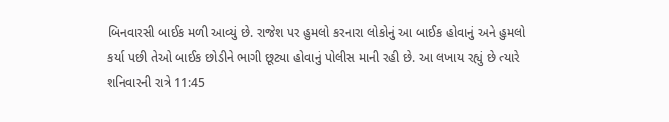બિનવારસી બાઈક મળી આવ્યું છે. રાજેશ પર હુમલો કરનારા લોકોનું આ બાઈક હોવાનું અને હુમલો કર્યા પછી તેઓ બાઈક છોડીને ભાગી છૂટ્યા હોવાનું પોલીસ માની રહી છે. આ લખાય રહ્યું છે ત્યારે શનિવારની રાત્રે 11:45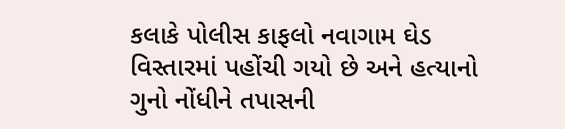કલાકે પોલીસ કાફલો નવાગામ ઘેડ વિસ્તારમાં પહોંચી ગયો છે અને હત્યાનો ગુનો નોંધીને તપાસની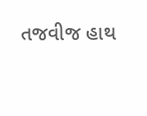તજવીજ હાથ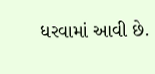ધરવામાં આવી છે.